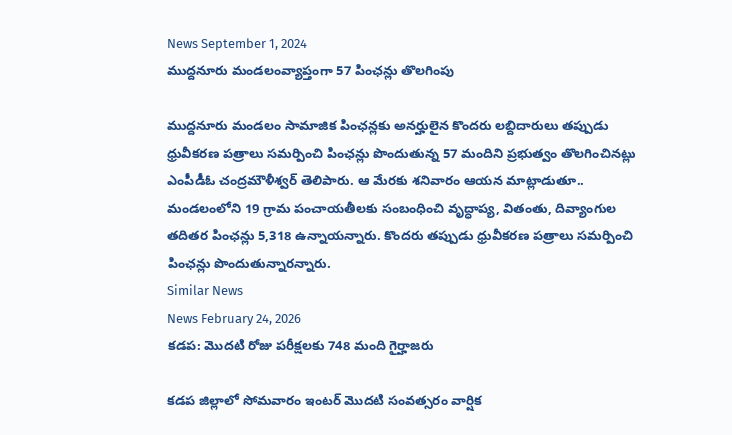News September 1, 2024
ముద్దనూరు మండలంవ్యాప్తంగా 57 పింఛన్లు తొలగింపు

ముద్దనూరు మండలం సామాజిక పింఛన్లకు అనర్హులైన కొందరు లబ్దిదారులు తప్పుడు ధ్రువీకరణ పత్రాలు సమర్పించి పింఛన్లు పొందుతున్న 57 మందిని ప్రభుత్వం తొలగించినట్లు ఎంపీడీఓ చంద్రమౌళీశ్వర్ తెలిపారు. ఆ మేరకు శనివారం ఆయన మాట్లాడుతూ.. మండలంలోని 19 గ్రామ పంచాయతీలకు సంబంధించి వృద్ధాప్య, వితంతు, దివ్యాంగుల తదితర పింఛన్లు 5,318 ఉన్నాయన్నారు. కొందరు తప్పుడు ధ్రువీకరణ పత్రాలు సమర్పించి పింఛన్లు పొందుతున్నారన్నారు.
Similar News
News February 24, 2026
కడప: మొదటి రోజు పరీక్షలకు 748 మంది గైర్హాజరు

కడప జిల్లాలో సోమవారం ఇంటర్ మొదటి సంవత్సరం వార్షిక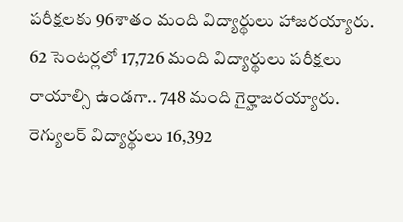పరీక్షలకు 96శాతం మంది విద్యార్థులు హాజరయ్యారు. 62 సెంటర్లలో 17,726 మంది విద్యార్థులు పరీక్షలు రాయాల్సి ఉండగా.. 748 మంది గైర్హాజరయ్యారు. రెగ్యులర్ విద్యార్థులు 16,392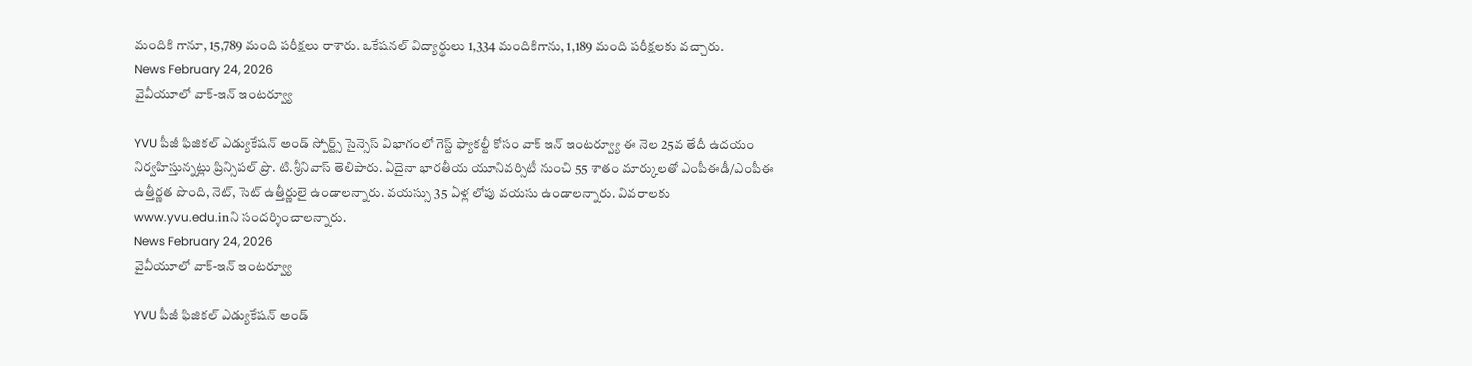మందికి గానూ, 15,789 మంది పరీక్షలు రాశారు. ఒకేషనల్ విద్యార్థులు 1,334 మందికిగాను, 1,189 మంది పరీక్షలకు వచ్చారు.
News February 24, 2026
వైవీయూలో వాక్-ఇన్ ఇంటర్వ్యూ

YVU పీజీ ఫిజికల్ ఎడ్యుకేషన్ అండ్ స్పోర్ట్స్ సైన్సెస్ విభాగంలో గెస్ట్ ఫ్యాకల్టీ కోసం వాక్ ఇన్ ఇంటర్వ్యూ ఈ నెల 25వ తేదీ ఉదయం నిర్వహిస్తున్నట్లు ప్రిన్సిపల్ ప్రొ. టి.శ్రీనివాస్ తెలిపారు. ఏదైనా భారతీయ యూనివర్సిటీ నుంచి 55 శాతం మార్కులతో ఎంపీఈడీ/ఎంపీఈ ఉత్తీర్ణత పొంది, నెట్, సెట్ ఉత్తీర్ణులై ఉండాలన్నారు. వయస్సు 35 ఏళ్ల లోపు వయసు ఉండాలన్నారు. వివరాలకు www.yvu.edu.inని సందర్శించాలన్నారు.
News February 24, 2026
వైవీయూలో వాక్-ఇన్ ఇంటర్వ్యూ

YVU పీజీ ఫిజికల్ ఎడ్యుకేషన్ అండ్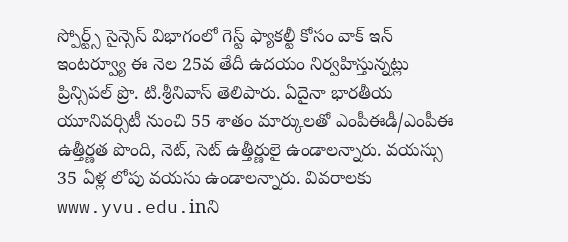స్పోర్ట్స్ సైన్సెస్ విభాగంలో గెస్ట్ ఫ్యాకల్టీ కోసం వాక్ ఇన్ ఇంటర్వ్యూ ఈ నెల 25వ తేదీ ఉదయం నిర్వహిస్తున్నట్లు ప్రిన్సిపల్ ప్రొ. టి.శ్రీనివాస్ తెలిపారు. ఏదైనా భారతీయ యూనివర్సిటీ నుంచి 55 శాతం మార్కులతో ఎంపీఈడీ/ఎంపీఈ ఉత్తీర్ణత పొంది, నెట్, సెట్ ఉత్తీర్ణులై ఉండాలన్నారు. వయస్సు 35 ఏళ్ల లోపు వయసు ఉండాలన్నారు. వివరాలకు www.yvu.edu.inని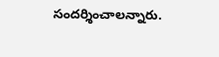సందర్శించాలన్నారు.